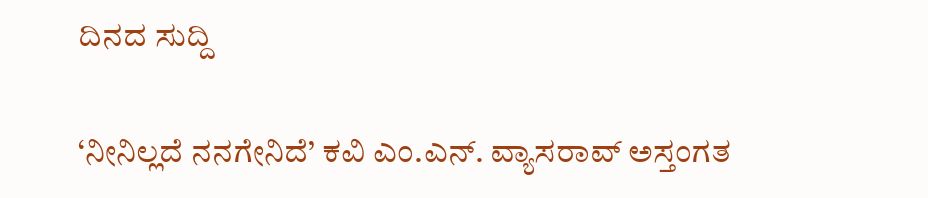ದಿನದ ಸುದ್ದಿ

‘ನೀನಿಲ್ಲದೆ ನನಗೇನಿದೆ’ ಕವಿ ಎಂ.ಎನ್. ವ್ಯಾಸರಾವ್ ಅಸ್ತಂಗತ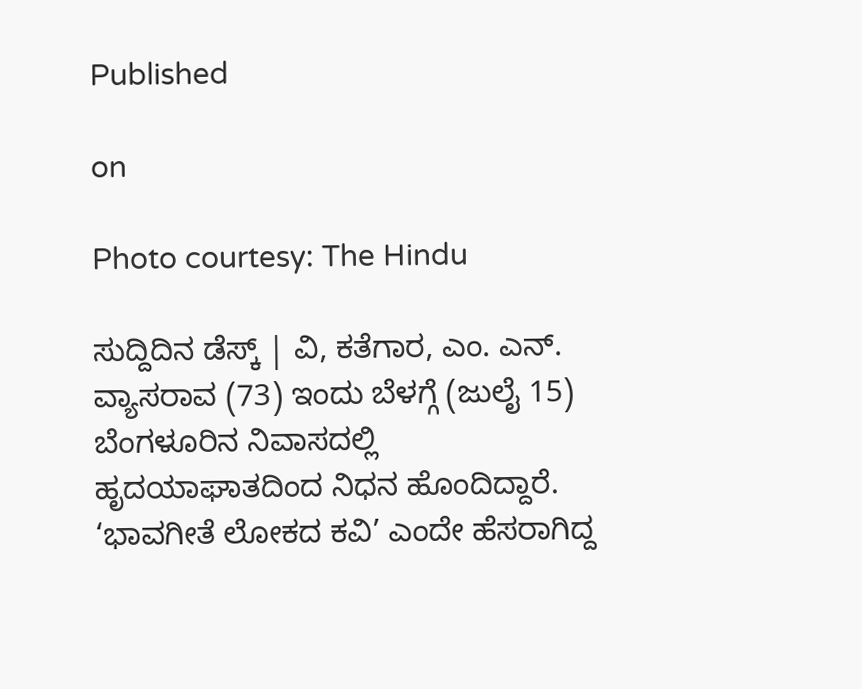Published

on

Photo courtesy: The Hindu

ಸುದ್ದಿದಿನ ಡೆಸ್ಕ್ | ವಿ, ಕತೆಗಾರ, ಎಂ. ಎನ್. ವ್ಯಾಸರಾವ (73) ಇಂದು ಬೆಳಗ್ಗೆ (ಜುಲೈ 15) ಬೆಂಗಳೂರಿನ ನಿವಾಸದಲ್ಲಿ ಹೃದಯಾಘಾತದಿಂದ ನಿಧನ ಹೊಂದಿದ್ದಾರೆ. ‘ಭಾವಗೀತೆ ಲೋಕದ ಕವಿ’ ಎಂದೇ ಹೆಸರಾಗಿದ್ದ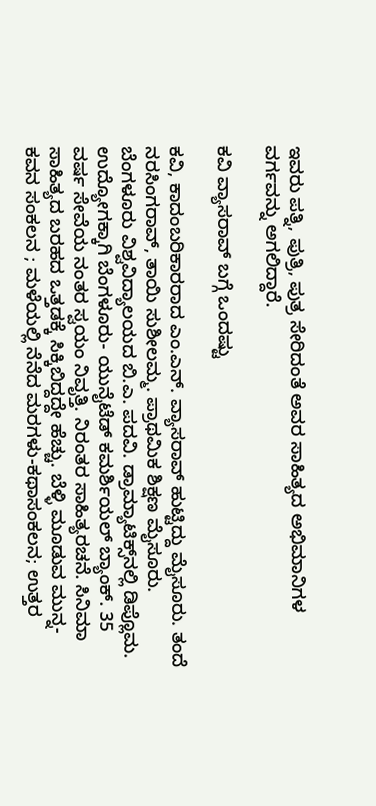ಇವರು ಪತ್ನಿ, ಪುತ್ರಿ, ಪುತ್ರ ಸೇರಿದಂತೆ ಅವರ ಸಾಹಿತ್ಯದ ಅಭಿಮಾನಿಗಳ ವರ್ಗವನ್ನು ಅಗಲಿದ್ದಾರೆ.

ಕವಿ ವ್ಯಾಸರಾವ್ ಬಗ್ಗೆ ಒಂದಷ್ಟು

ಕವಿ, ಕಾದಂಬರಿಕಾರರಾದ ಎಂ.ಎನ್. ವ್ಯಾಸರಾವ್ ಹುಟ್ಟಿದ್ದು ಮೈಸೂರು. ತಂದೆ ನರಸಿಂಗರಾವ್, ತಾಯಿ ಸುಶೀಲಮ್ಮ. ಪ್ರಾಥಮಿಕ ಶಿಕ್ಷಣ ಮೈಸೂರು. ಬೆಂಗಳೂರು ವಿಶ್ವವಿದ್ಯಾಲಯದ ಬಿ.ಎ. ಪದವಿ. ಡ್ರಾಮ್ಯಾಟಿಕ್ಸ್‌ನಲ್ಲಿ ಡಿಪ್ಲೊಮ. ಉದ್ಯೋಗಕ್ಕಾಗಿ ಬೆಂಗಳೂರು- ಯುನೈಟೆಡ್ ಕಮರ್ಶಿಯಲ್ ಬ್ಯಾಂಕ್. 35 ವರ್ಷ ಸೇವೆಯ ನಂತರ ಸ್ವಯಂ ನಿವೃತ್ತಿ. ನಿರಂತರ ಸಾಹಿತ್ಯರಚನೆ. ಸಿನಿಮಾ ಸಾಹಿತ್ಯದ ಬರಹದ ಒತ್ತಡಕ್ಕೆ ಸಿಕ್ಕಿಬಿದ್ದದ್ದೇ ಹೆಚ್ಚು. ಬೆಳ್ಳಿ ಮೂಡುವ ಮುನ್ನ-ಕವನ ಸಂಕಲನ ; ಮಳೆಯಲ್ಲಿ ನೆನೆದ ಮರಗಳು-ಕಥಾಸಂಕಲನ; ಉತ್ತರ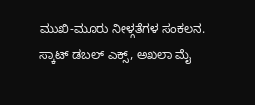ಮುಖಿ-ಮೂರು ನೀಳ್ಗತೆಗಳ ಸಂಕಲನ. ಸ್ಕಾಟ್ ಡಬಲ್ ಎಕ್ಸ್, ಅಖಲಾ ಮೈ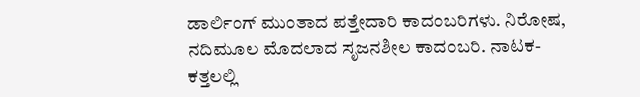ಡಾರ್ಲಿಂಗ್ ಮುಂತಾದ ಪತ್ತೇದಾರಿ ಕಾದಂಬರಿಗಳು. ನಿರೋಷ, ನದಿಮೂಲ ಮೊದಲಾದ ಸೃಜನಶೀಲ ಕಾದಂಬರಿ. ನಾಟಕ-ಕತ್ತಲಲ್ಲಿ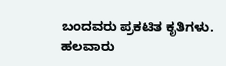ಬಂದವರು ಪ್ರಕಟಿತ ಕೃತಿಗಳು. ಹಲವಾರು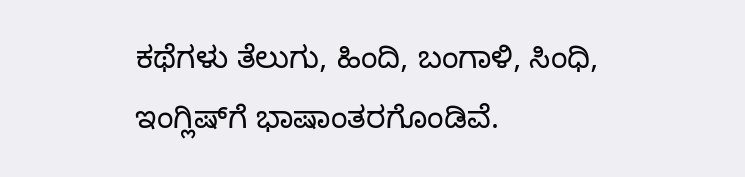ಕಥೆಗಳು ತೆಲುಗು, ಹಿಂದಿ, ಬಂಗಾಳಿ, ಸಿಂಧಿ, ಇಂಗ್ಲಿಷ್‌ಗೆ ಭಾಷಾಂತರಗೊಂಡಿವೆ.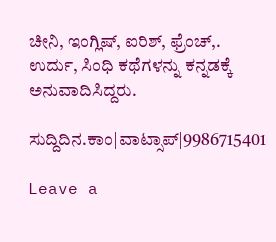ಚೀನಿ, ಇಂಗ್ಲಿಷ್, ಐರಿಶ್, ಫ್ರೆಂಚ್,. ಉರ್ದು, ಸಿಂಧಿ ಕಥೆಗಳನ್ನು ಕನ್ನಡಕ್ಕೆ ಅನುವಾದಿಸಿದ್ದರು.

ಸುದ್ದಿದಿನ.ಕಾಂ|ವಾಟ್ಸಾಪ್|9986715401

Leave a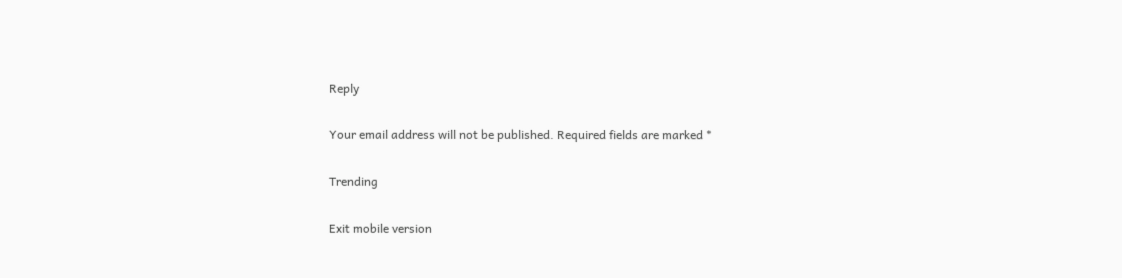Reply

Your email address will not be published. Required fields are marked *

Trending

Exit mobile version